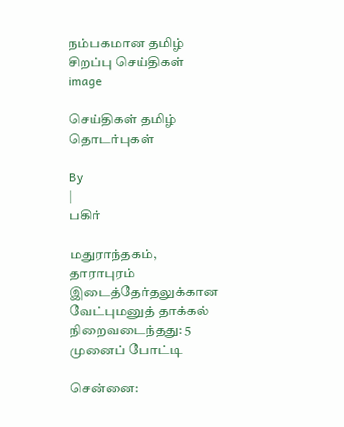நம்பகமான தமிழ் சிறப்பு செய்திகள்
image

செய்திகள் தமிழ் தொடர்புகள்

By
|
பகிர்

மதுராந்தகம், தாராபுரம் இடைத்தேர்தலுக்கான வேட்புமனுத் தாக்கல் நிறைவடைந்தது: 5 முனைப் போட்டி

சென்னை: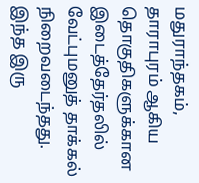மதுராந்தகம், தாராபுரம் ஆகிய தொகுதிகளுக்கான இடைத்தேர்தலில் வேட்புமனுத் தாக்கல் நிறைவடைந்தது. இந்த இரு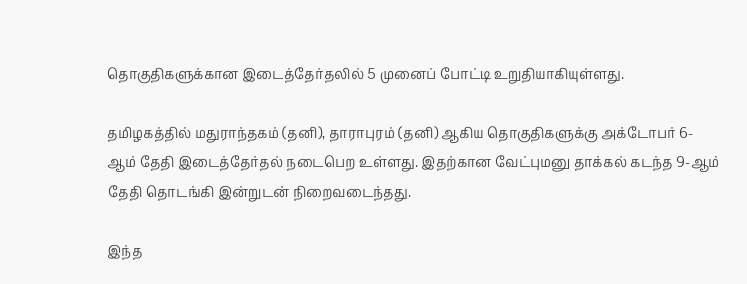தொகுதிகளுக்கான இடைத்தேர்தலில் 5 முனைப் போட்டி உறுதியாகியுள்ளது.

தமிழகத்தில் மதுராந்தகம் (தனி), தாராபுரம் (தனி) ஆகிய தொகுதிகளுக்கு அக்டோபர் 6-ஆம் தேதி இடைத்தேர்தல் நடைபெற உள்ளது. இதற்கான வேட்புமனு தாக்கல் கடந்த 9-ஆம் தேதி தொடங்கி இன்றுடன் நிறைவடைந்தது.

இந்த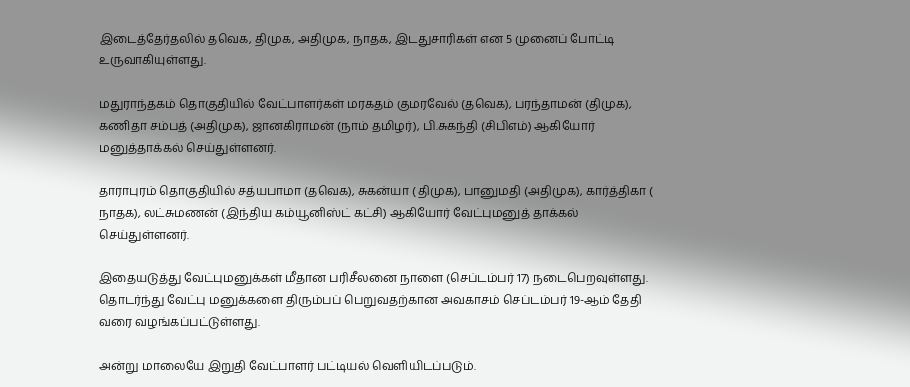இடைத்தேர்தலில் தவெக, திமுக, அதிமுக, நாதக, இடதுசாரிகள் என 5 முனைப் போட்டி உருவாகியுள்ளது.

மதுராந்தகம் தொகுதியில் வேட்பாளர்கள் மரகதம் குமரவேல் (தவெக), பரந்தாமன் (திமுக), கணிதா சம்பத் (அதிமுக), ஜானகிராமன் (நாம் தமிழர்), பி.சுகந்தி (சிபிஎம்) ஆகியோர் மனுத்தாக்கல் செய்துள்ளனர்.

தாராபுரம் தொகுதியில் சத்யபாமா (தவெக), சுகன்யா ( திமுக), பானுமதி (அதிமுக), கார்த்திகா ( நாதக), லட்சுமணன் (இந்திய கம்யூனிஸ்ட் கட்சி) ஆகியோர் வேட்புமனுத் தாக்கல் செய்துள்ளனர்.

இதையடுத்து வேட்புமனுக்கள் மீதான பரிசீலனை நாளை (செப்டம்பர் 17) நடைபெறவுள்ளது. தொடர்ந்து வேட்பு மனுக்களை திரும்பப் பெறுவதற்கான அவகாசம் செப்டம்பர் 19-ஆம் தேதி வரை வழங்கப்பட்டுள்ளது.

அன்று மாலையே இறுதி வேட்பாளர் பட்டியல் வெளியிடப்படும்.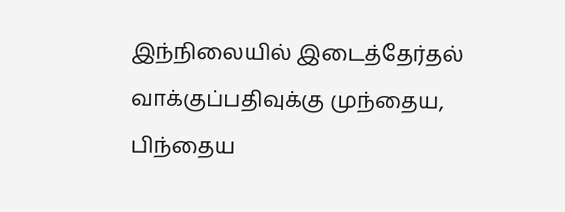இந்நிலையில் இடைத்தேர்தல் வாக்குப்பதிவுக்கு முந்தைய, பிந்தைய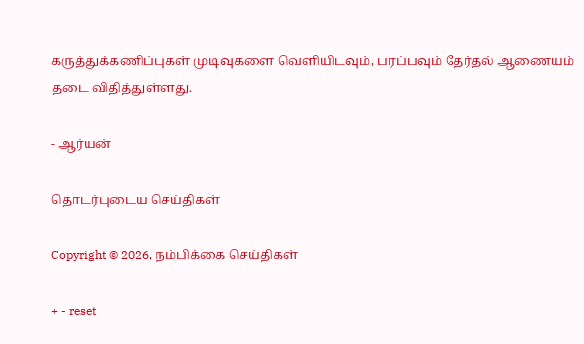கருத்துக்கணிப்புகள் முடிவுகளை வெளியிடவும், பரப்பவும் தேர்தல் ஆணையம் தடை விதித்துள்ளது.

- ஆர்யன்

தொடர்புடைய செய்திகள்

Copyright © 2026, நம்பிக்கை செய்திகள்

+ - reset